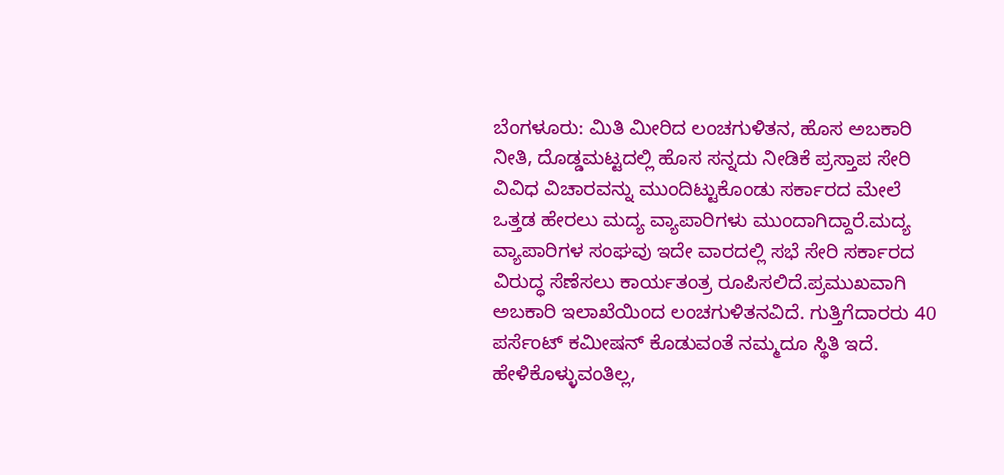ಬೆಂಗಳೂರು: ಮಿತಿ ಮೀರಿದ ಲಂಚಗುಳಿತನ, ಹೊಸ ಅಬಕಾರಿ ನೀತಿ, ದೊಡ್ಡಮಟ್ಟದಲ್ಲಿ ಹೊಸ ಸನ್ನದು ನೀಡಿಕೆ ಪ್ರಸ್ತಾಪ ಸೇರಿ ವಿವಿಧ ವಿಚಾರವನ್ನು ಮುಂದಿಟ್ಟುಕೊಂಡು ಸರ್ಕಾರದ ಮೇಲೆ ಒತ್ತಡ ಹೇರಲು ಮದ್ಯ ವ್ಯಾಪಾರಿಗಳು ಮುಂದಾಗಿದ್ದಾರೆ.ಮದ್ಯ ವ್ಯಾಪಾರಿಗಳ ಸಂಘವು ಇದೇ ವಾರದಲ್ಲಿ ಸಭೆ ಸೇರಿ ಸರ್ಕಾರದ ವಿರುದ್ಧ ಸೆಣೆಸಲು ಕಾರ್ಯತಂತ್ರ ರೂಪಿಸಲಿದೆ.ಪ್ರಮುಖವಾಗಿ ಅಬಕಾರಿ ಇಲಾಖೆಯಿಂದ ಲಂಚಗುಳಿತನವಿದೆ. ಗುತ್ತಿಗೆದಾರರು 40 ಪರ್ಸೆಂಟ್ ಕಮೀಷನ್ ಕೊಡುವಂತೆ ನಮ್ಮದೂ ಸ್ಥಿತಿ ಇದೆ. ಹೇಳಿಕೊಳ್ಳುವಂತಿಲ್ಲ,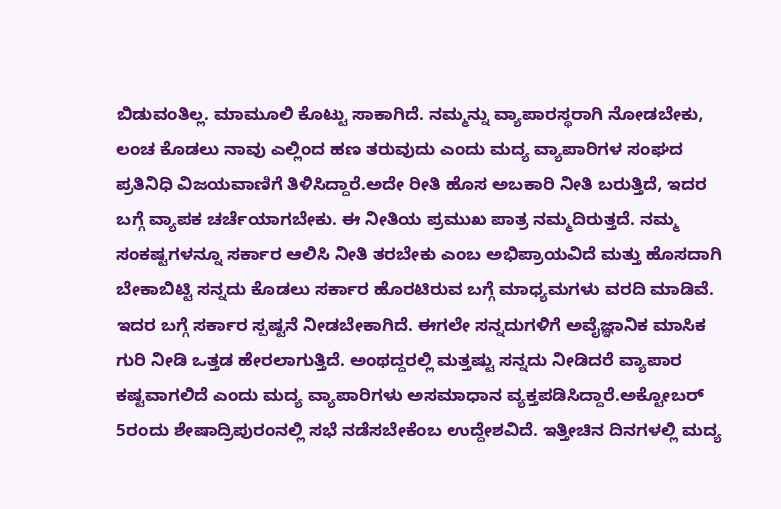ಬಿಡುವಂತಿಲ್ಲ. ಮಾಮೂಲಿ ಕೊಟ್ಟು ಸಾಕಾಗಿದೆ. ನಮ್ಮನ್ನು ವ್ಯಾಪಾರಸ್ಥರಾಗಿ ನೋಡಬೇಕು, ಲಂಚ ಕೊಡಲು ನಾವು ಎಲ್ಲಿಂದ ಹಣ ತರುವುದು ಎಂದು ಮದ್ಯ ವ್ಯಾಪಾರಿಗಳ ಸಂಘದ ಪ್ರತಿನಿಧಿ ವಿಜಯವಾಣಿಗೆ ತಿಳಿಸಿದ್ದಾರೆ.ಅದೇ ರೀತಿ ಹೊಸ ಅಬಕಾರಿ ನೀತಿ ಬರುತ್ತಿದೆ, ಇದರ ಬಗ್ಗೆ ವ್ಯಾಪಕ ಚರ್ಚೆಯಾಗಬೇಕು. ಈ ನೀತಿಯ ಪ್ರಮುಖ ಪಾತ್ರ ನಮ್ಮದಿರುತ್ತದೆ. ನಮ್ಮ ಸಂಕಷ್ಟಗಳನ್ನೂ ಸರ್ಕಾರ ಆಲಿಸಿ ನೀತಿ ತರಬೇಕು ಎಂಬ ಅಭಿಪ್ರಾಯವಿದೆ ಮತ್ತು ಹೊಸದಾಗಿ ಬೇಕಾಬಿಟ್ಟಿ ಸನ್ನದು ಕೊಡಲು ಸರ್ಕಾರ ಹೊರಟಿರುವ ಬಗ್ಗೆ ಮಾಧ್ಯಮಗಳು ವರದಿ ಮಾಡಿವೆ. ಇದರ ಬಗ್ಗೆ ಸರ್ಕಾರ ಸ್ಪಷ್ಟನೆ ನೀಡಬೇಕಾಗಿದೆ. ಈಗಲೇ ಸನ್ನದುಗಳಿಗೆ ಅವೈಜ್ಞಾನಿಕ ಮಾಸಿಕ ಗುರಿ ನೀಡಿ ಒತ್ತಡ ಹೇರಲಾಗುತ್ತಿದೆ. ಅಂಥದ್ದರಲ್ಲಿ ಮತ್ತಷ್ಟು ಸನ್ನದು ನೀಡಿದರೆ ವ್ಯಾಪಾರ ಕಷ್ಟವಾಗಲಿದೆ ಎಂದು ಮದ್ಯ ವ್ಯಾಪಾರಿಗಳು ಅಸಮಾಧಾನ ವ್ಯಕ್ತಪಡಿಸಿದ್ದಾರೆ.ಅಕ್ಟೋಬರ್ 5ರಂದು ಶೇಷಾದ್ರಿಪುರಂನಲ್ಲಿ ಸಭೆ ನಡೆಸಬೇಕೆಂಬ ಉದ್ದೇಶವಿದೆ. ಇತ್ತೀಚಿನ ದಿನಗಳಲ್ಲಿ ಮದ್ಯ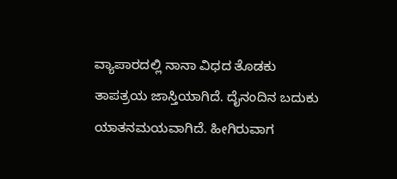ವ್ಯಾಪಾರದಲ್ಲಿ ನಾನಾ ವಿಧದ ತೊಡಕು ತಾಪತ್ರಯ ಜಾಸ್ತಿಯಾಗಿದೆ. ದೈನಂದಿನ ಬದುಕು ಯಾತನಮಯವಾಗಿದೆ. ಹೀಗಿರುವಾಗ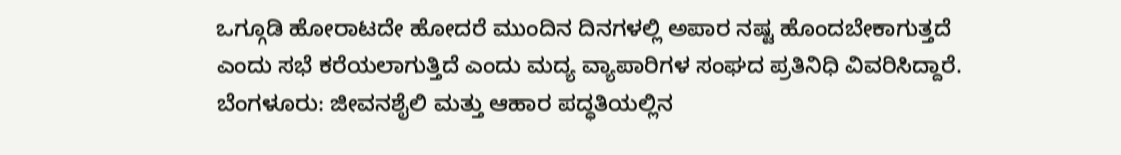ಒಗ್ಗೂಡಿ ಹೋರಾಟದೇ ಹೋದರೆ ಮುಂದಿನ ದಿನಗಳಲ್ಲಿ ಅಪಾರ ನಷ್ಟ ಹೊಂದಬೇಕಾಗುತ್ತದೆ ಎಂದು ಸಭೆ ಕರೆಯಲಾಗುತ್ತಿದೆ ಎಂದು ಮದ್ಯ ವ್ಯಾಪಾರಿಗಳ ಸಂಘದ ಪ್ರತಿನಿಧಿ ವಿವರಿಸಿದ್ದಾರೆ.
ಬೆಂಗಳೂರು: ಜೀವನಶೈಲಿ ಮತ್ತು ಆಹಾರ ಪದ್ಧತಿಯಲ್ಲಿನ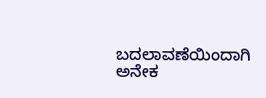ಬದಲಾವಣೆಯಿಂದಾಗಿ ಅನೇಕ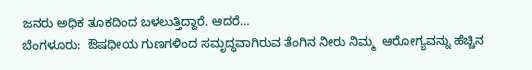ಜನರು ಅಧಿಕ ತೂಕದಿಂದ ಬಳಲುತ್ತಿದ್ದಾರೆ. ಆದರೆ…
ಬೆಂಗಳೂರು:  ಔಷಧೀಯ ಗುಣಗಳಿಂದ ಸಮೃದ್ಧವಾಗಿರುವ ತೆಂಗಿನ ನೀರು ನಿಮ್ಮ  ಆರೋಗ್ಯವನ್ನು ಹೆಚ್ಚಿನ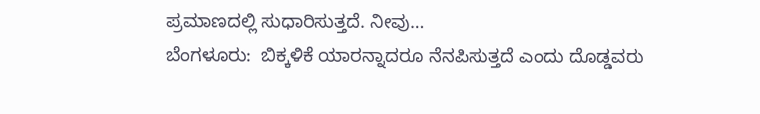ಪ್ರಮಾಣದಲ್ಲಿ ಸುಧಾರಿಸುತ್ತದೆ. ನೀವು…
ಬೆಂಗಳೂರು:  ಬಿಕ್ಕಳಿಕೆ ಯಾರನ್ನಾದರೂ ನೆನಪಿಸುತ್ತದೆ ಎಂದು ದೊಡ್ಡವರು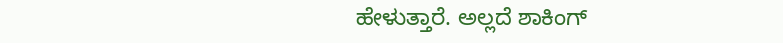ಹೇಳುತ್ತಾರೆ. ಅಲ್ಲದೆ ಶಾಕಿಂಗ್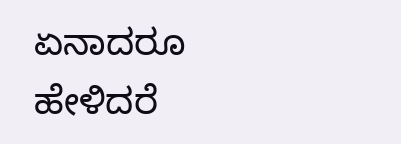ಏನಾದರೂ ಹೇಳಿದರೆ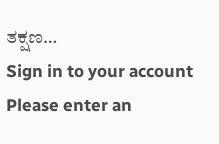ತಕ್ಷಣ…
Sign in to your account
Please enter an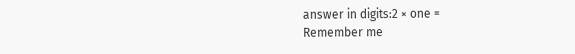answer in digits:2 × one =
Remember me